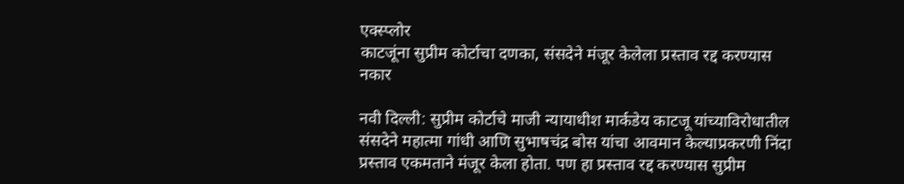एक्स्प्लोर
काटजूंना सुप्रीम कोर्टाचा दणका, संसदेने मंजूर केलेला प्रस्ताव रद्द करण्यास नकार

नवी दिल्ली: सुप्रीम कोर्टाचे माजी न्यायाधीश मार्कडेय काटजू यांच्याविरोधातील संसदेने महात्मा गांधी आणि सुभाषचंद्र बोस यांचा आवमान केल्याप्रकरणी निंदा प्रस्ताव एकमताने मंजूर केला होता. पण हा प्रस्ताव रद्द करण्यास सुप्रीम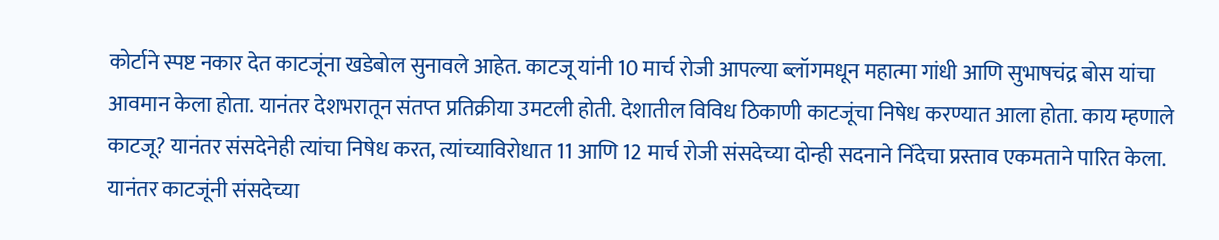कोर्टाने स्पष्ट नकार देत काटजूंना खडेबोल सुनावले आहेत. काटजू यांनी 10 मार्च रोजी आपल्या ब्लॉगमधून महात्मा गांधी आणि सुभाषचंद्र बोस यांचा आवमान केला होता. यानंतर देशभरातून संतप्त प्रतिक्रीया उमटली होती. देशातील विविध ठिकाणी काटजूंचा निषेध करण्यात आला होता. काय म्हणाले काटजू? यानंतर संसदेनेही त्यांचा निषेध करत, त्यांच्याविरोधात 11 आणि 12 मार्च रोजी संसदेच्या दोन्ही सदनाने निंदेचा प्रस्ताव एकमताने पारित केला. यानंतर काटजूंनी संसदेच्या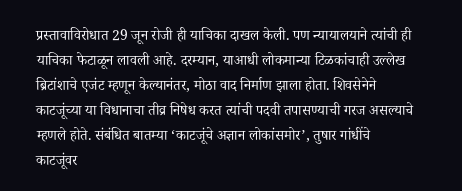प्रस्तावाविरोधात 29 जून रोजी ही याचिका दाखल केली. पण न्यायालयाने त्यांची ही याचिका फेटाळून लावली आहे. दरम्यान, याआधी लोकमान्या टिळकांचाही उल्लेख ब्रिटांशाचे एजंट म्हणून केल्यानंतर, मोठा वाद निर्माण झाला होता. शिवसेनेने काटजूंच्या या विधानाचा तीव्र निषेध करत त्यांची पदवी तपासण्याची गरज असल्याचे म्हणले होते. संबंधित बातम्या ‘काटजूंचे अज्ञान लोकांसमोर’, तुषार गांधींचे काटजूंवर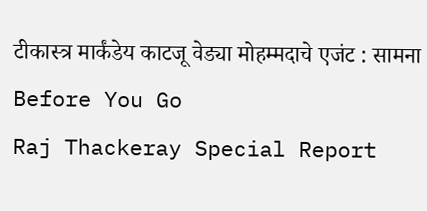टीकास्त्र मार्कंडेय काटजू वेड्या मोहम्मदाचे एजंट : सामना
Before You Go
Raj Thackeray Special Report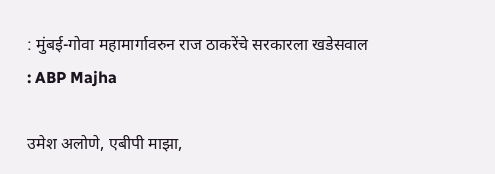: मुंबई-गोवा महामार्गावरुन राज ठाकरेंचे सरकारला खडेसवाल : ABP Majha

उमेश अलोणे, एबीपी माझा,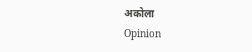अकोला
Opinion